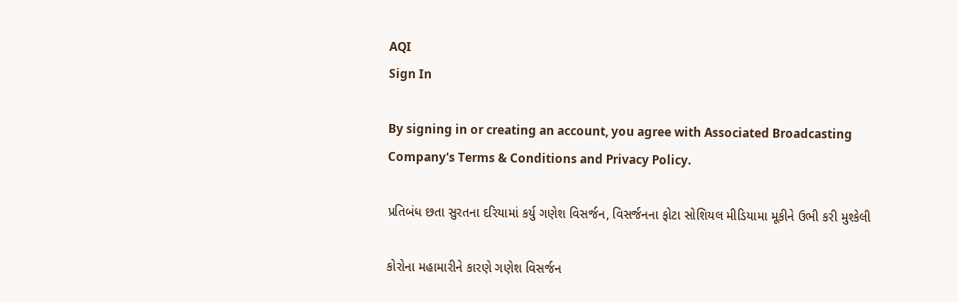AQI
Sign In

By signing in or creating an account, you agree with Associated Broadcasting Company's Terms & Conditions and Privacy Policy.

પ્રતિબંધ છતા સુરતના દરિયામાં કર્યુ ગણેશ વિસર્જન, વિસર્જનના ફોટા સોશિયલ મીડિયામા મૂકીને ઉભી કરી મુશ્કેલી

કોરોના મહામારીને કારણે ગણેશ વિસર્જન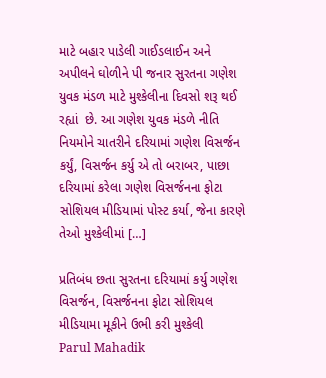માટે બહાર પાડેલી ગાઈડલાઈન અને અપીલને ઘોળીને પી જનાર સુરતના ગણેશ યુવક મંડળ માટે મુશ્કેલીના દિવસો શરૂ થઈ રહ્યાં  છે. આ ગણેશ યુવક મંડળે નીતિ નિયમોને ચાતરીને દરિયામાં ગણેશ વિસર્જન કર્યું, વિસર્જન કર્યુ એ તો બરાબર, પાછા  દરિયામાં કરેલા ગણેશ વિસર્જનના ફોટા સોશિયલ મીડિયામાં પોસ્ટ કર્યા, જેના કારણે તેઓ મુશ્કેલીમાં […]

પ્રતિબંધ છતા સુરતના દરિયામાં કર્યુ ગણેશ વિસર્જન, વિસર્જનના ફોટા સોશિયલ મીડિયામા મૂકીને ઉભી કરી મુશ્કેલી
Parul Mahadik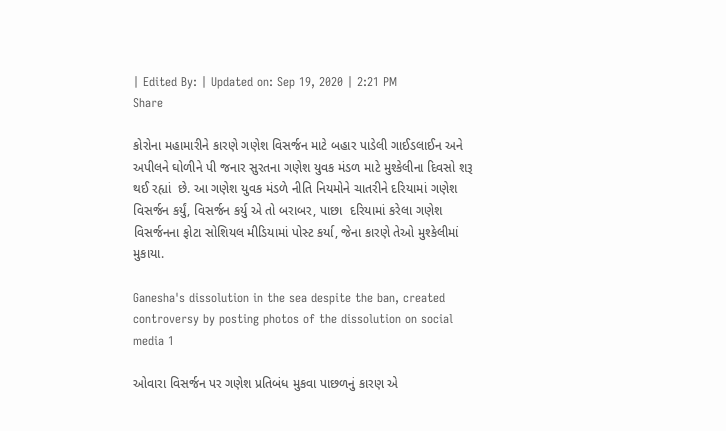| Edited By: | Updated on: Sep 19, 2020 | 2:21 PM
Share

કોરોના મહામારીને કારણે ગણેશ વિસર્જન માટે બહાર પાડેલી ગાઈડલાઈન અને અપીલને ઘોળીને પી જનાર સુરતના ગણેશ યુવક મંડળ માટે મુશ્કેલીના દિવસો શરૂ થઈ રહ્યાં  છે. આ ગણેશ યુવક મંડળે નીતિ નિયમોને ચાતરીને દરિયામાં ગણેશ વિસર્જન કર્યું, વિસર્જન કર્યુ એ તો બરાબર, પાછા  દરિયામાં કરેલા ગણેશ વિસર્જનના ફોટા સોશિયલ મીડિયામાં પોસ્ટ કર્યા, જેના કારણે તેઓ મુશ્કેલીમાં મુકાયા.

Ganesha's dissolution in the sea despite the ban, created controversy by posting photos of the dissolution on social media 1

ઓવારા વિસર્જન પર ગણેશ પ્રતિબંધ મુકવા પાછળનું કારણ એ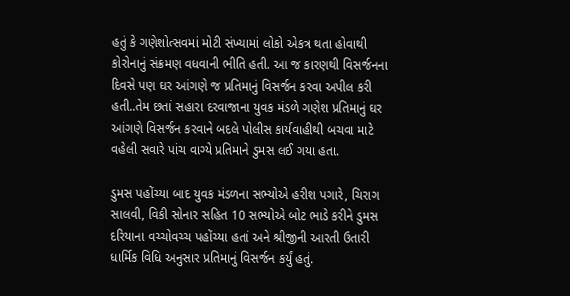હતું કે ગણેશોત્સવમાં મોટી સંખ્યામાં લોકો એકત્ર થતા હોવાથી કોરોનાનું સંક્રમણ વધવાની ભીતિ હતી. આ જ કારણથી વિસર્જનના દિવસે પણ ઘર આંગણે જ પ્રતિમાનું વિસર્જન કરવા અપીલ કરી હતી..તેમ છતાં સહારા દરવાજાના યુવક મંડળે ગણેશ પ્રતિમાનું ઘર આંગણે વિસર્જન કરવાને બદલે પોલીસ કાર્યવાહીથી બચવા માટે વહેલી સવારે પાંચ વાગ્યે પ્રતિમાને ડુમસ લઈ ગયા હતા.

ડુમસ પહોંચ્યા બાદ યુવક મંડળના સભ્યોએ હરીશ પગારે, ચિરાગ સાલવી, વિકી સોનાર સહિત 10 સભ્યોએ બોટ ભાડે કરીને ડુમસ દરિયાના વચ્ચોવચ્ચ પહોંચ્યા હતાં અને શ્રીજીની આરતી ઉતારી ધાર્મિક વિધિ અનુસાર પ્રતિમાનું વિસર્જન કર્યું હતું.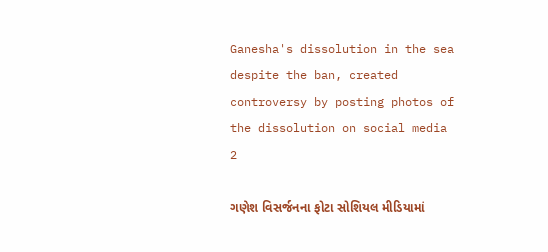Ganesha's dissolution in the sea despite the ban, created controversy by posting photos of the dissolution on social media 2

ગણેશ વિસર્જનના ફોટા સોશિયલ મીડિયામાં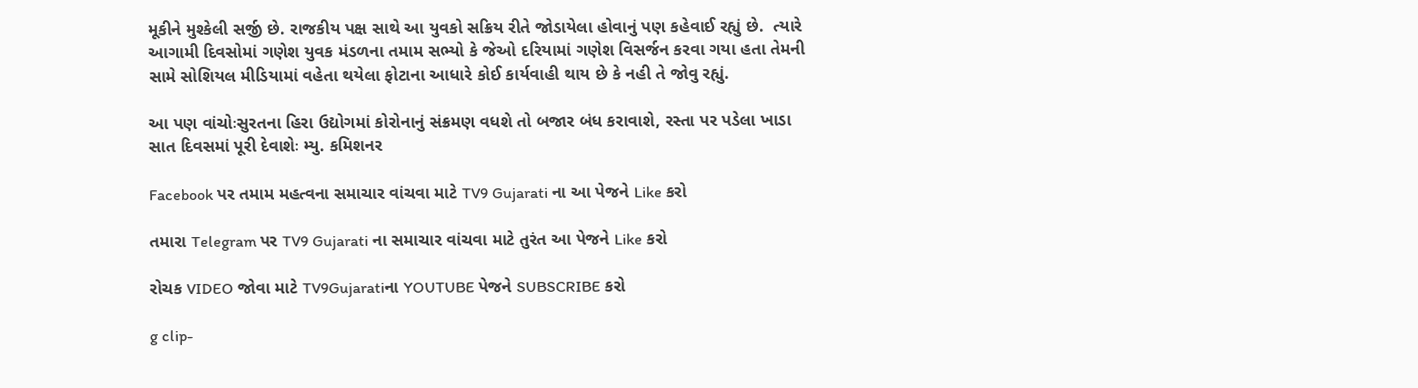મૂકીને મુશ્કેલી સર્જી છે. રાજકીય પક્ષ સાથે આ યુવકો સક્રિય રીતે જોડાયેલા હોવાનું પણ કહેવાઈ રહ્યું છે.  ત્યારે આગામી દિવસોમાં ગણેશ યુવક મંડળના તમામ સભ્યો કે જેઓ દરિયામાં ગણેશ વિસર્જન કરવા ગયા હતા તેમની સામે સોશિયલ મીડિયામાં વહેતા થયેલા ફોટાના આધારે કોઈ કાર્યવાહી થાય છે કે નહી તે જોવુ રહ્યું.

આ પણ વાંચોઃસુરતના હિરા ઉદ્યોગમાં કોરોનાનું સંક્રમણ વધશે તો બજાર બંધ કરાવાશે, રસ્તા પર પડેલા ખાડા સાત દિવસમાં પૂરી દેવાશેઃ મ્યુ. કમિશનર

Facebook પર તમામ મહત્વના સમાચાર વાંચવા માટે TV9 Gujarati ના આ પેજને Like કરો

તમારા Telegram પર TV9 Gujarati ના સમાચાર વાંચવા માટે તુરંત આ પેજને Like કરો

રોચક VIDEO જોવા માટે TV9Gujaratiના YOUTUBE પેજને SUBSCRIBE કરો

g clip-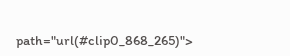path="url(#clip0_868_265)">